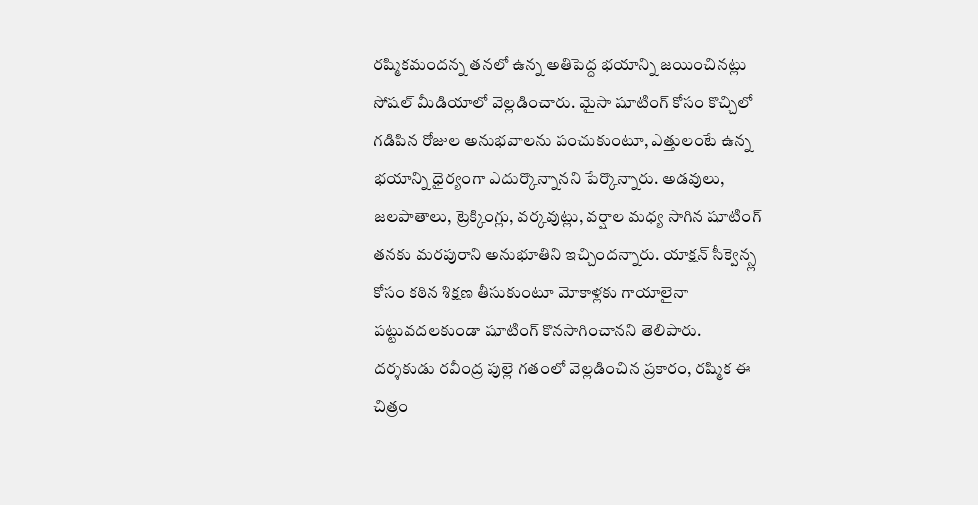రష్మికమందన్న తనలో ఉన్న అతిపెద్ద భయాన్ని జయించినట్లు సోషల్ మీడియాలో వెల్లడించారు. మైసా షూటింగ్ కోసం కొచ్చిలో గడిపిన రోజుల అనుభవాలను పంచుకుంటూ, ఎత్తులంటే ఉన్న భయాన్ని ధైర్యంగా ఎదుర్కొన్నానని పేర్కొన్నారు. అడవులు, జలపాతాలు, ట్రెక్కింగ్లు, వర్కవుట్లు, వర్షాల మధ్య సాగిన షూటింగ్ తనకు మరపురాని అనుభూతిని ఇచ్చిందన్నారు. యాక్షన్ సీక్వెన్స్ల కోసం కఠిన శిక్షణ తీసుకుంటూ మోకాళ్లకు గాయాలైనా పట్టువదలకుండా షూటింగ్ కొనసాగించానని తెలిపారు.
దర్శకుడు రవీంద్ర పుల్లె గతంలో వెల్లడించిన ప్రకారం, రష్మిక ఈ చిత్రం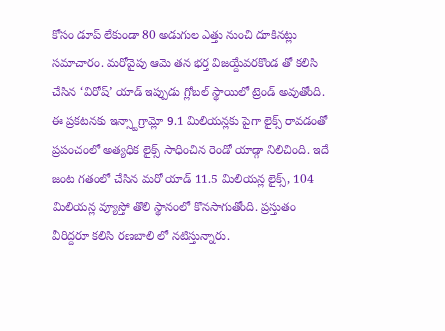కోసం డూప్ లేకుండా 80 అడుగుల ఎత్తు నుంచి దూకినట్లు సమాచారం. మరోవైపు ఆమె తన భర్త విజయ్దేవరకొండ తో కలిసి చేసిన ‘విరోష్’ యాడ్ ఇప్పుడు గ్లోబల్ స్థాయిలో ట్రెండ్ అవుతోంది. ఈ ప్రకటనకు ఇన్స్టాగ్రామ్లో 9.1 మిలియన్లకు పైగా లైక్స్ రావడంతో ప్రపంచంలో అత్యధిక లైక్స్ సాధించిన రెండో యాడ్గా నిలిచింది. ఇదే జంట గతంలో చేసిన మరో యాడ్ 11.5 మిలియన్ల లైక్స్, 104 మిలియన్ల వ్యూస్తో తొలి స్థానంలో కొనసాగుతోంది. ప్రస్తుతం వీరిద్దరూ కలిసి రణబాలి లో నటిస్తున్నారు.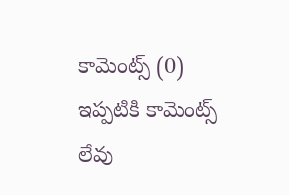కామెంట్స్ (0)
ఇప్పటికి కామెంట్స్ లేవు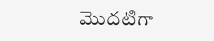మొదటిగా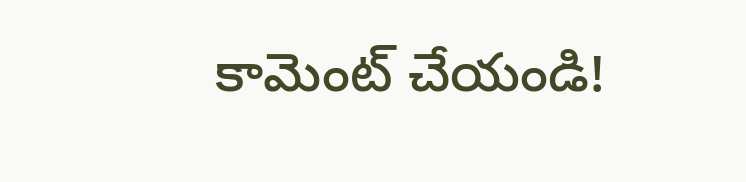కామెంట్ చేయండి!